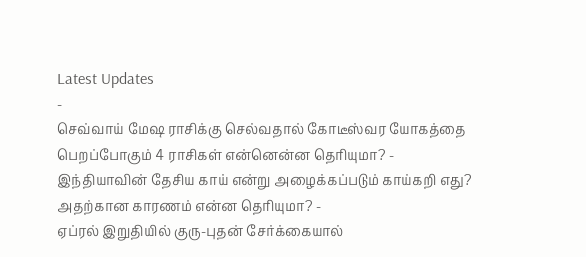Latest Updates
-
செவ்வாய் மேஷ ராசிக்கு செல்வதால் கோடீஸ்வர யோகத்தை பெறப்போகும் 4 ராசிகள் என்னென்ன தெரியுமா? -
இந்தியாவின் தேசிய காய் என்று அழைக்கப்படும் காய்கறி எது? அதற்கான காரணம் என்ன தெரியுமா? -
ஏப்ரல் இறுதியில் குரு-புதன் சேர்க்கையால்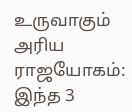உருவாகும் அரிய ராஜயோகம்: இந்த 3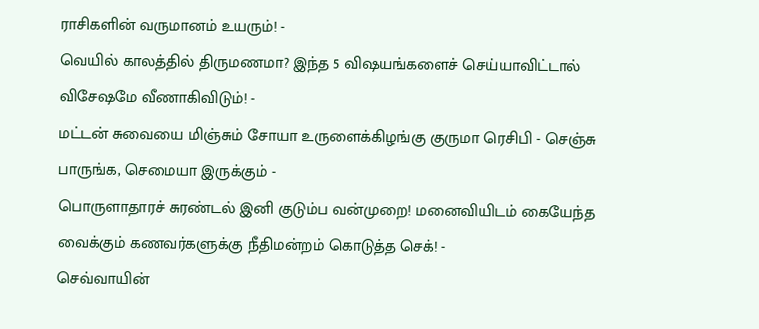ராசிகளின் வருமானம் உயரும்! -
வெயில் காலத்தில் திருமணமா? இந்த 5 விஷயங்களைச் செய்யாவிட்டால் விசேஷமே வீணாகிவிடும்! -
மட்டன் சுவையை மிஞ்சும் சோயா உருளைக்கிழங்கு குருமா ரெசிபி - செஞ்சு பாருங்க, செமையா இருக்கும் -
பொருளாதாரச் சுரண்டல் இனி குடும்ப வன்முறை! மனைவியிடம் கையேந்த வைக்கும் கணவர்களுக்கு நீதிமன்றம் கொடுத்த செக்! -
செவ்வாயின்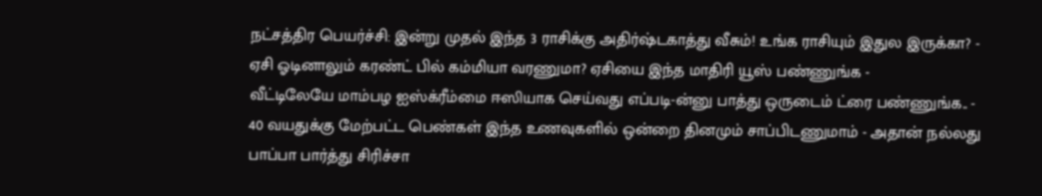நட்சத்திர பெயர்ச்சி: இன்று முதல் இந்த 3 ராசிக்கு அதிர்ஷ்டகாத்து வீசும்! உங்க ராசியும் இதுல இருக்கா? -
ஏசி ஓடினாலும் கரண்ட் பில் கம்மியா வரணுமா? ஏசியை இந்த மாதிரி யூஸ் பண்ணுங்க -
வீட்டிலேயே மாம்பழ ஐஸ்க்ரீம்மை ஈஸியாக செய்வது எப்படி-ன்னு பாத்து ஒருடைம் ட்ரை பண்ணுங்க.. -
40 வயதுக்கு மேற்பட்ட பெண்கள் இந்த உணவுகளில் ஒன்றை தினமும் சாப்பிடணுமாம் - அதான் நல்லது
பாப்பா பார்த்து சிரிச்சா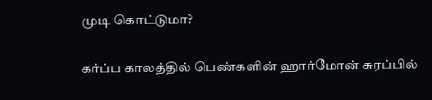முடி கொட்டுமா?

கர்ப்ப காலத்தில் பெண்களின் ஹார்மோன் சுரப்பில்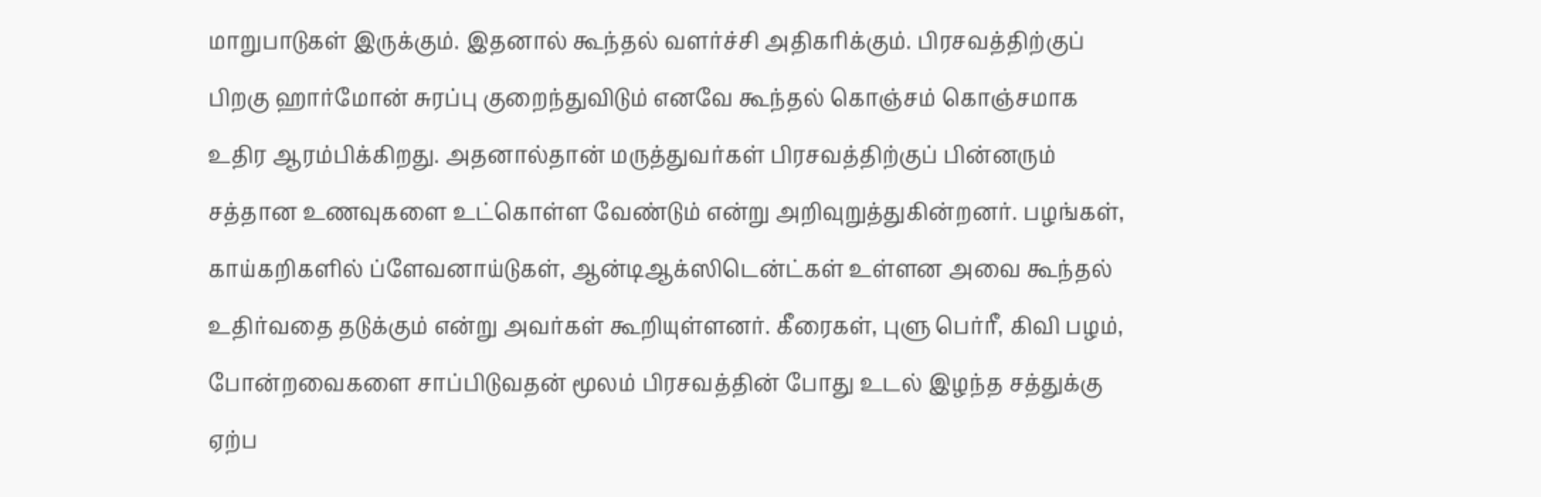மாறுபாடுகள் இருக்கும். இதனால் கூந்தல் வளர்ச்சி அதிகரிக்கும். பிரசவத்திற்குப் பிறகு ஹார்மோன் சுரப்பு குறைந்துவிடும் எனவே கூந்தல் கொஞ்சம் கொஞ்சமாக உதிர ஆரம்பிக்கிறது. அதனால்தான் மருத்துவர்கள் பிரசவத்திற்குப் பின்னரும் சத்தான உணவுகளை உட்கொள்ள வேண்டும் என்று அறிவுறுத்துகின்றனர். பழங்கள், காய்கறிகளில் ப்ளேவனாய்டுகள், ஆன்டிஆக்ஸிடென்ட்கள் உள்ளன அவை கூந்தல் உதிர்வதை தடுக்கும் என்று அவர்கள் கூறியுள்ளனர். கீரைகள், புளு பெர்ரீ, கிவி பழம், போன்றவைகளை சாப்பிடுவதன் மூலம் பிரசவத்தின் போது உடல் இழந்த சத்துக்கு ஏற்ப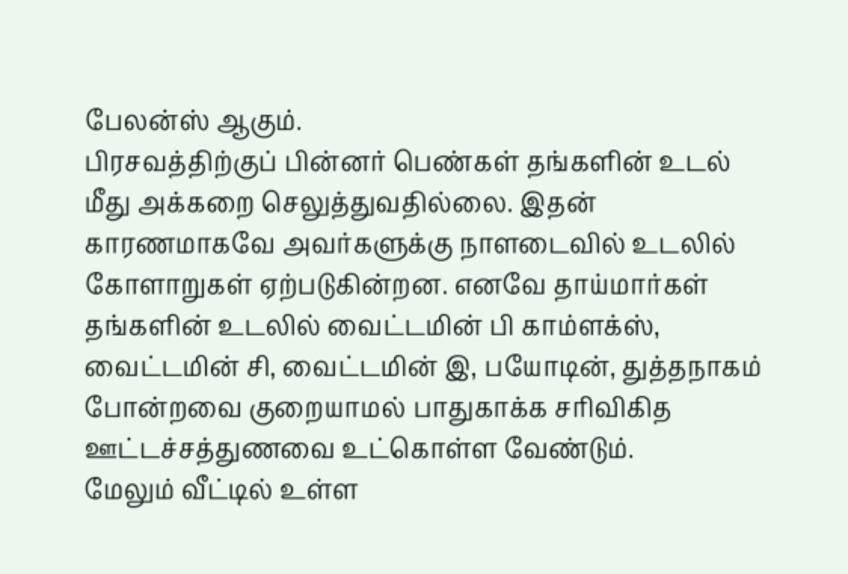பேலன்ஸ் ஆகும்.
பிரசவத்திற்குப் பின்னர் பெண்கள் தங்களின் உடல் மீது அக்கறை செலுத்துவதில்லை. இதன் காரணமாகவே அவர்களுக்கு நாளடைவில் உடலில் கோளாறுகள் ஏற்படுகின்றன. எனவே தாய்மார்கள் தங்களின் உடலில் வைட்டமின் பி காம்ளக்ஸ், வைட்டமின் சி, வைட்டமின் இ, பயோடின், துத்தநாகம் போன்றவை குறையாமல் பாதுகாக்க சரிவிகித ஊட்டச்சத்துணவை உட்கொள்ள வேண்டும்.
மேலும் வீட்டில் உள்ள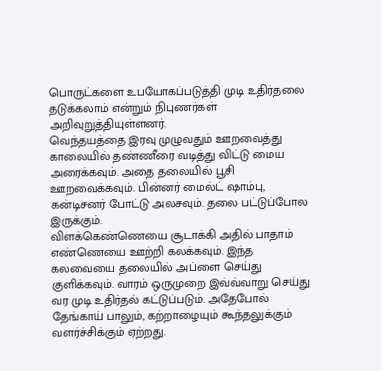பொருட்களை உபயோகப்படுத்தி முடி உதிர்தலை தடுக்கலாம் என்றும் நிபுணர்கள் அறிவுறுத்தியுள்ளனர்.
வெந்தயத்தை இரவு முழுவதும் ஊறவைத்து காலையில் தண்ணீரை வடித்து விட்டு மைய அரைக்கவும். அதை தலையில் பூசி ஊறவைக்கவும். பின்னர் மைல்ட் ஷாம்பு, கன்டிசனர் போட்டு அலசவும். தலை பட்டுப்போல இருக்கும்.
விளக்கெண்ணெயை சூடாக்கி அதில் பாதாம் எண்ணெயை ஊற்றி கலக்கவும். இந்த கலவையை தலையில் அப்ளை செய்து குளிக்கவும். வாரம் ஒருமுறை இவ்வ்வாறு செய்து வர முடி உதிர்தல் கட்டுப்படும். அதேபோல் தேங்காய் பாலும், கற்றாழையும் கூந்தலுக்கும் வளர்ச்சிக்கும் ஏற்றது.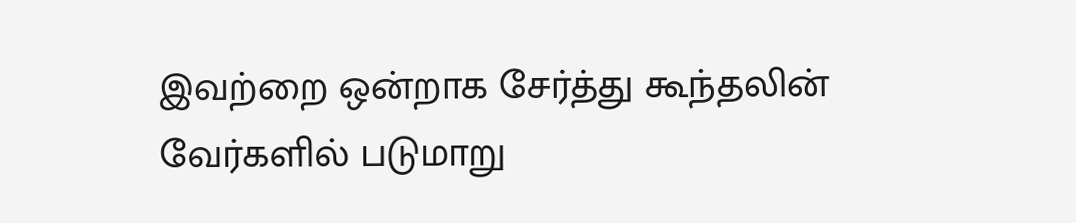இவற்றை ஒன்றாக சேர்த்து கூந்தலின் வேர்களில் படுமாறு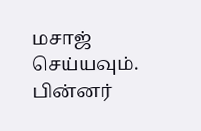மசாஜ் செய்யவும். பின்னர்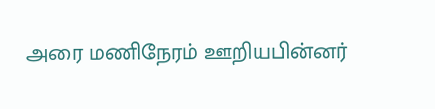அரை மணிநேரம் ஊறியபின்னர்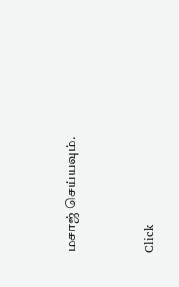மசாஜ் செய்யவும்.



Click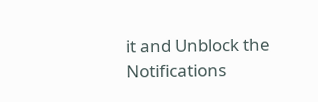it and Unblock the Notifications